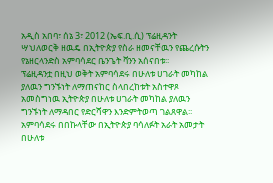አዲስ አበባ፣ ሰኔ 3፣ 2012 (ኤፍ.ቢ.ሲ) ፕሬዚዳንት ሣህለወርቅ ዘዉዴ በኢትዮጵያ የስራ ዘመናቸዉን የጨረሱትን የኔዘርላንድስ አምባሳደር ቤንጌት ቫንን አሰናበቱ፡፡
ፕሬዚዳንቷ በዚህ ወቅት አምባሳደሩ በሁለቱ ሀገራት መካከል ያለዉን ግንኙነት ለማጠናከር ስላበረከቱት አስተዋጾ አመስግነዉ ኢትዮጵያ በሁለቱ ሀገራት መካከል ያለዉን ግንኙነት ለማዳበር የድርሻዋን እንድምትወጣ ገልጸዋል፡፡
አምባሳደሩ በበኩላቸው በኢትዮጵያ ባሳለፉት አራት አመታት በሁለቱ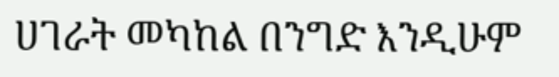ሀገራት መካከል በንግድ እንዲሁም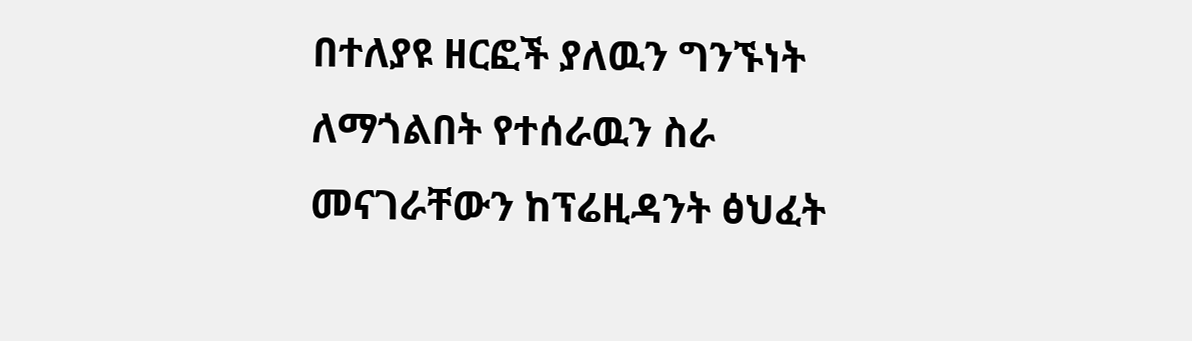በተለያዩ ዘርፎች ያለዉን ግንኙነት ለማጎልበት የተሰራዉን ስራ መናገራቸውን ከፕሬዚዳንት ፅህፈት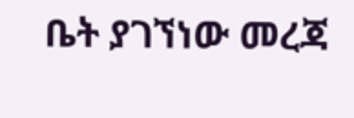ቤት ያገኘነው መረጃ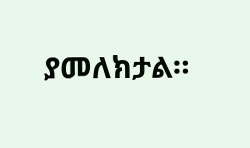ያመለክታል።